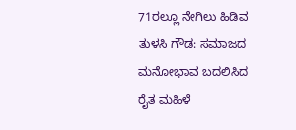71ರಲ್ಲೂ ನೇಗಿಲು ಹಿಡಿವ ತುಳಸಿ ಗೌಡ: ಸಮಾಜದ ಮನೋಭಾವ ಬದಲಿಸಿದ ರೈತ ಮಹಿಳೆ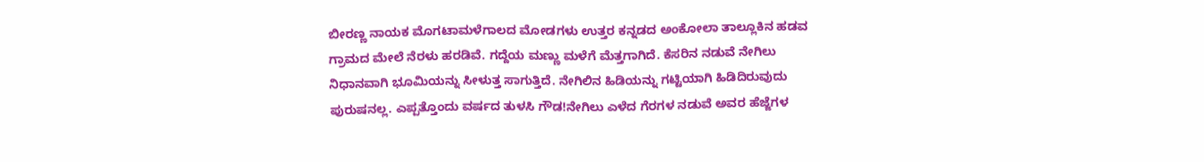ಬೀರಣ್ಣ ನಾಯಕ ಮೊಗಟಾಮಳೆಗಾಲದ ಮೋಡಗಳು ಉತ್ತರ ಕನ್ನಡದ ಅಂಕೋಲಾ ತಾಲ್ಲೂಕಿನ ಹಡವ ಗ್ರಾಮದ ಮೇಲೆ ನೆರಳು ಹರಡಿವೆ. ಗದ್ದೆಯ ಮಣ್ಣು ಮಳೆಗೆ ಮೆತ್ತಗಾಗಿದೆ. ಕೆಸರಿನ ನಡುವೆ ನೇಗಿಲು ನಿಧಾನವಾಗಿ ಭೂಮಿಯನ್ನು ಸೀಳುತ್ತ ಸಾಗುತ್ತಿದೆ. ನೇಗಿಲಿನ ಹಿಡಿಯನ್ನು ಗಟ್ಟಿಯಾಗಿ ಹಿಡಿದಿರುವುದು ಪುರುಷನಲ್ಲ. ಎಪ್ಪತ್ತೊಂದು ವರ್ಷದ ತುಳಸಿ ಗೌಡ!ನೇಗಿಲು ಎಳೆದ ಗೆರಗಳ ನಡುವೆ ಅವರ ಹೆಜ್ಜೆಗಳ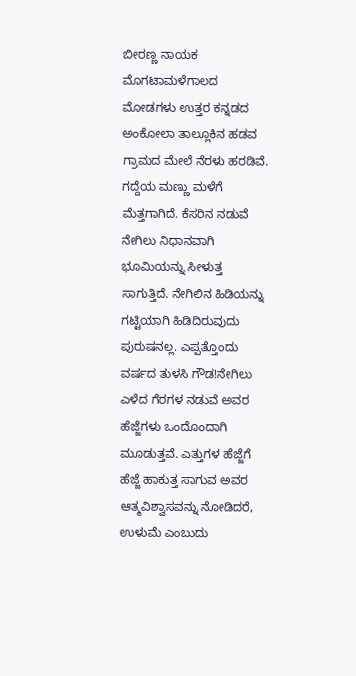ಬೀರಣ್ಣ ನಾಯಕ ಮೊಗಟಾಮಳೆಗಾಲದ ಮೋಡಗಳು ಉತ್ತರ ಕನ್ನಡದ ಅಂಕೋಲಾ ತಾಲ್ಲೂಕಿನ ಹಡವ ಗ್ರಾಮದ ಮೇಲೆ ನೆರಳು ಹರಡಿವೆ. ಗದ್ದೆಯ ಮಣ್ಣು ಮಳೆಗೆ ಮೆತ್ತಗಾಗಿದೆ. ಕೆಸರಿನ ನಡುವೆ ನೇಗಿಲು ನಿಧಾನವಾಗಿ ಭೂಮಿಯನ್ನು ಸೀಳುತ್ತ ಸಾಗುತ್ತಿದೆ. ನೇಗಿಲಿನ ಹಿಡಿಯನ್ನು ಗಟ್ಟಿಯಾಗಿ ಹಿಡಿದಿರುವುದು ಪುರುಷನಲ್ಲ. ಎಪ್ಪತ್ತೊಂದು ವರ್ಷದ ತುಳಸಿ ಗೌಡ!ನೇಗಿಲು ಎಳೆದ ಗೆರಗಳ ನಡುವೆ ಅವರ ಹೆಜ್ಜೆಗಳು ಒಂದೊಂದಾಗಿ ಮೂಡುತ್ತವೆ. ಎತ್ತುಗಳ ಹೆಜ್ಜೆಗೆ ಹೆಜ್ಜೆ ಹಾಕುತ್ತ ಸಾಗುವ ಅವರ ಆತ್ಮವಿಶ್ವಾಸವನ್ನು ನೋಡಿದರೆ, ಉಳುಮೆ ಎಂಬುದು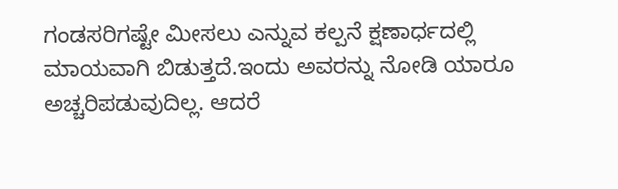ಗಂಡಸರಿಗಷ್ಟೇ ಮೀಸಲು ಎನ್ನುವ ಕಲ್ಪನೆ ಕ್ಷಣಾರ್ಧದಲ್ಲಿ ಮಾಯವಾಗಿ ಬಿಡುತ್ತದೆ.ಇಂದು ಅವರನ್ನು ನೋಡಿ ಯಾರೂ ಅಚ್ಚರಿಪಡುವುದಿಲ್ಲ. ಆದರೆ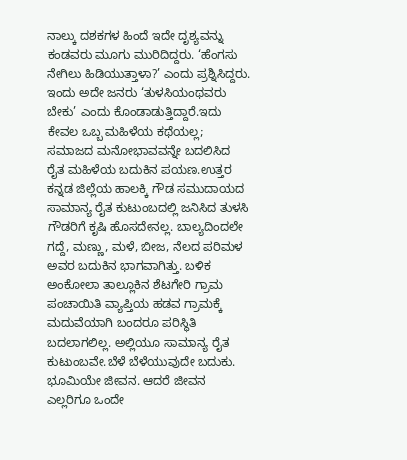ನಾಲ್ಕು ದಶಕಗಳ ಹಿಂದೆ ಇದೇ ದೃಶ್ಯವನ್ನು ಕಂಡವರು ಮೂಗು ಮುರಿದಿದ್ದರು. ‘ಹೆಂಗಸು ನೇಗಿಲು ಹಿಡಿಯುತ್ತಾಳಾ?’ ಎಂದು ಪ್ರಶ್ನಿಸಿದ್ದರು. ಇಂದು ಅದೇ ಜನರು ‘ತುಳಸಿಯಂಥವರು ಬೇಕು’ ಎಂದು ಕೊಂಡಾಡುತ್ತಿದ್ದಾರೆ.ಇದು ಕೇವಲ ಒಬ್ಬ ಮಹಿಳೆಯ ಕಥೆಯಲ್ಲ; ಸಮಾಜದ ಮನೋಭಾವವನ್ನೇ ಬದಲಿಸಿದ ರೈತ ಮಹಿಳೆಯ ಬದುಕಿನ ಪಯಣ.ಉತ್ತರ ಕನ್ನಡ ಜಿಲ್ಲೆಯ ಹಾಲಕ್ಕಿ ಗೌಡ ಸಮುದಾಯದ ಸಾಮಾನ್ಯ ರೈತ ಕುಟುಂಬದಲ್ಲಿ ಜನಿಸಿದ ತುಳಸಿ ಗೌಡರಿಗೆ ಕೃಷಿ ಹೊಸದೇನಲ್ಲ. ಬಾಲ್ಯದಿಂದಲೇ ಗದ್ದೆ, ಮಣ್ಣು, ಮಳೆ, ಬೀಜ, ನೆಲದ ಪರಿಮಳ ಅವರ ಬದುಕಿನ ಭಾಗವಾಗಿತ್ತು. ಬಳಿಕ ಅಂಕೋಲಾ ತಾಲ್ಲೂಕಿನ ಶೆಟಗೇರಿ ಗ್ರಾಮ ಪಂಚಾಯಿತಿ ವ್ಯಾಪ್ತಿಯ ಹಡವ ಗ್ರಾಮಕ್ಕೆ ಮದುವೆಯಾಗಿ ಬಂದರೂ ಪರಿಸ್ಥಿತಿ ಬದಲಾಗಲಿಲ್ಲ. ಅಲ್ಲಿಯೂ ಸಾಮಾನ್ಯ ರೈತ ಕುಟುಂಬವೇ.ಬೆಳೆ ಬೆಳೆಯುವುದೇ ಬದುಕು. ಭೂಮಿಯೇ ಜೀವನ. ಆದರೆ ಜೀವನ ಎಲ್ಲರಿಗೂ ಒಂದೇ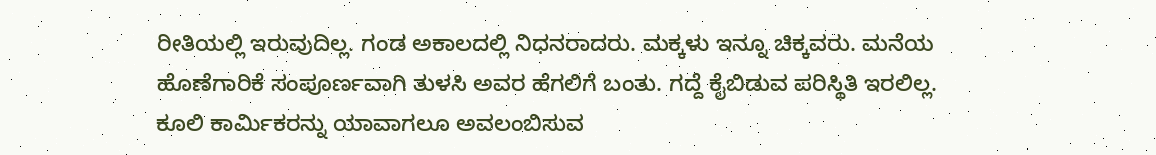ರೀತಿಯಲ್ಲಿ ಇರುವುದಿಲ್ಲ. ಗಂಡ ಅಕಾಲದಲ್ಲಿ ನಿಧನರಾದರು. ಮಕ್ಕಳು ಇನ್ನೂ ಚಿಕ್ಕವರು. ಮನೆಯ ಹೊಣೆಗಾರಿಕೆ ಸಂಪೂರ್ಣವಾಗಿ ತುಳಸಿ ಅವರ ಹೆಗಲಿಗೆ ಬಂತು. ಗದ್ದೆ ಕೈಬಿಡುವ ಪರಿಸ್ಥಿತಿ ಇರಲಿಲ್ಲ. ಕೂಲಿ ಕಾರ್ಮಿಕರನ್ನು ಯಾವಾಗಲೂ ಅವಲಂಬಿಸುವ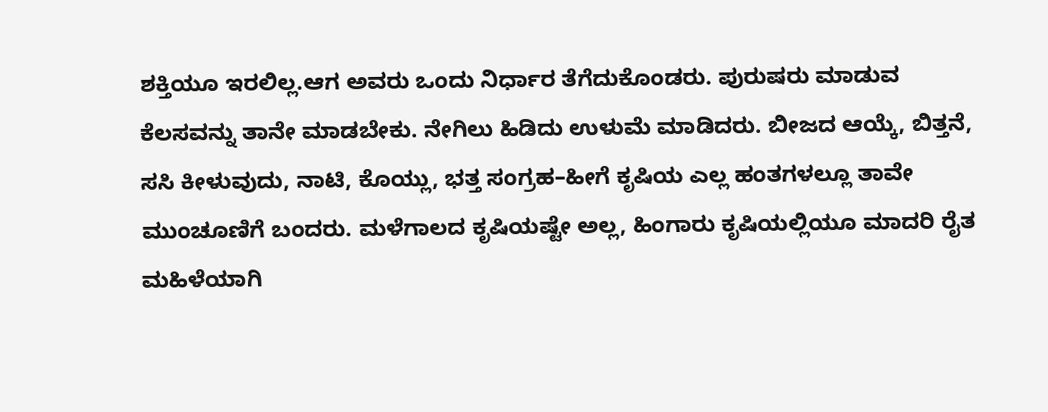ಶಕ್ತಿಯೂ ಇರಲಿಲ್ಲ.ಆಗ ಅವರು ಒಂದು ನಿರ್ಧಾರ ತೆಗೆದುಕೊಂಡರು. ಪುರುಷರು ಮಾಡುವ ಕೆಲಸವನ್ನು ತಾನೇ ಮಾಡಬೇಕು. ನೇಗಿಲು ಹಿಡಿದು ಉಳುಮೆ ಮಾಡಿದರು. ಬೀಜದ ಆಯ್ಕೆ, ಬಿತ್ತನೆ, ಸಸಿ ಕೀಳುವುದು, ನಾಟಿ, ಕೊಯ್ಲು, ಭತ್ತ ಸಂಗ್ರಹ–ಹೀಗೆ ಕೃಷಿಯ ಎಲ್ಲ ಹಂತಗಳಲ್ಲೂ ತಾವೇ ಮುಂಚೂಣಿಗೆ ಬಂದರು. ಮಳೆಗಾಲದ ಕೃಷಿಯಷ್ಟೇ ಅಲ್ಲ, ಹಿಂಗಾರು ಕೃಷಿಯಲ್ಲಿಯೂ ಮಾದರಿ ರೈತ ಮಹಿಳೆಯಾಗಿ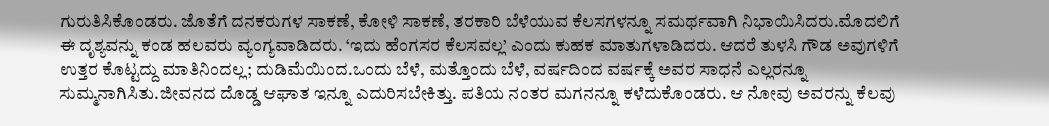ಗುರುತಿಸಿಕೊಂಡರು. ಜೊತೆಗೆ ದನಕರುಗಳ ಸಾಕಣೆ, ಕೋಳಿ ಸಾಕಣೆ, ತರಕಾರಿ ಬೆಳೆಯುವ ಕೆಲಸಗಳನ್ನೂ ಸಮರ್ಥವಾಗಿ ನಿಭಾಯಿಸಿದರು.ಮೊದಲಿಗೆ ಈ ದೃಶ್ಯವನ್ನು ಕಂಡ ಹಲವರು ವ್ಯಂಗ್ಯವಾಡಿದರು. ‘ಇದು ಹೆಂಗಸರ ಕೆಲಸವಲ್ಲ’ ಎಂದು ಕುಹಕ ಮಾತುಗಳಾಡಿದರು. ಆದರೆ ತುಳಸಿ ಗೌಡ ಅವುಗಳಿಗೆ ಉತ್ತರ ಕೊಟ್ಟದ್ದು ಮಾತಿನಿಂದಲ್ಲ; ದುಡಿಮೆಯಿಂದ.ಒಂದು ಬೆಳೆ, ಮತ್ತೊಂದು ಬೆಳೆ, ವರ್ಷದಿಂದ ವರ್ಷಕ್ಕೆ ಅವರ ಸಾಧನೆ ಎಲ್ಲರನ್ನೂ ಸುಮ್ಮನಾಗಿಸಿತು.ಜೀವನದ ದೊಡ್ಡ ಆಘಾತ ಇನ್ನೂ ಎದುರಿಸಬೇಕಿತ್ತು. ಪತಿಯ ನಂತರ ಮಗನನ್ನೂ ಕಳೆದುಕೊಂಡರು. ಆ ನೋವು ಅವರನ್ನು ಕೆಲವು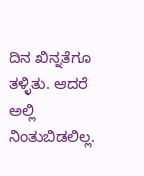ದಿನ ಖಿನ್ನತೆಗೂ ತಳ್ಳಿತು. ಆದರೆ ಅಲ್ಲಿ ನಿಂತುಬಿಡಲಿಲ್ಲ.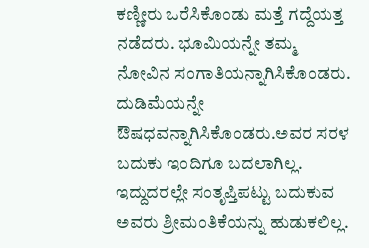ಕಣ್ಣೀರು ಒರೆಸಿಕೊಂಡು ಮತ್ತೆ ಗದ್ದೆಯತ್ತ ನಡೆದರು. ಭೂಮಿಯನ್ನೇ ತಮ್ಮ ನೋವಿನ ಸಂಗಾತಿಯನ್ನಾಗಿಸಿಕೊಂಡರು. ದುಡಿಮೆಯನ್ನೇ ಔಷಧವನ್ನಾಗಿಸಿಕೊಂಡರು.ಅವರ ಸರಳ ಬದುಕು ಇಂದಿಗೂ ಬದಲಾಗಿಲ್ಲ. ಇದ್ದುದರಲ್ಲೇ ಸಂತೃಪ್ತಿಪಟ್ಟು ಬದುಕುವ ಅವರು ಶ್ರೀಮಂತಿಕೆಯನ್ನು ಹುಡುಕಲಿಲ್ಲ.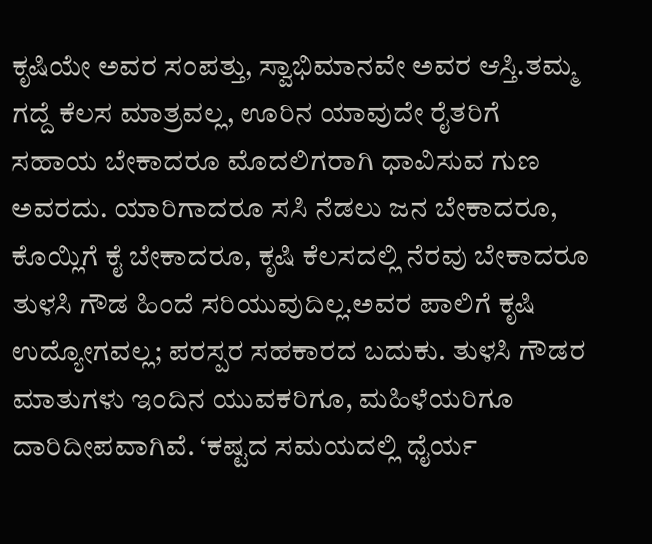ಕೃಷಿಯೇ ಅವರ ಸಂಪತ್ತು, ಸ್ವಾಭಿಮಾನವೇ ಅವರ ಆಸ್ತಿ.ತಮ್ಮ ಗದ್ದೆ ಕೆಲಸ ಮಾತ್ರವಲ್ಲ, ಊರಿನ ಯಾವುದೇ ರೈತರಿಗೆ ಸಹಾಯ ಬೇಕಾದರೂ ಮೊದಲಿಗರಾಗಿ ಧಾವಿಸುವ ಗುಣ ಅವರದು. ಯಾರಿಗಾದರೂ ಸಸಿ ನೆಡಲು ಜನ ಬೇಕಾದರೂ, ಕೊಯ್ಲಿಗೆ ಕೈ ಬೇಕಾದರೂ, ಕೃಷಿ ಕೆಲಸದಲ್ಲಿ ನೆರವು ಬೇಕಾದರೂ ತುಳಸಿ ಗೌಡ ಹಿಂದೆ ಸರಿಯುವುದಿಲ್ಲ.ಅವರ ಪಾಲಿಗೆ ಕೃಷಿ ಉದ್ಯೋಗವಲ್ಲ; ಪರಸ್ಪರ ಸಹಕಾರದ ಬದುಕು. ತುಳಸಿ ಗೌಡರ ಮಾತುಗಳು ಇಂದಿನ ಯುವಕರಿಗೂ, ಮಹಿಳೆಯರಿಗೂ ದಾರಿದೀಪವಾಗಿವೆ. ‘ಕಷ್ಟದ ಸಮಯದಲ್ಲಿ ಧೈರ್ಯ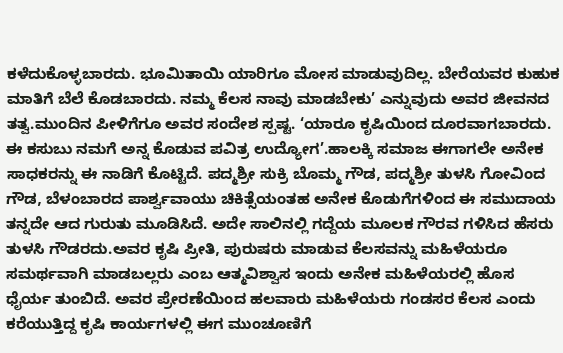ಕಳೆದುಕೊಳ್ಳಬಾರದು. ಭೂಮಿತಾಯಿ ಯಾರಿಗೂ ಮೋಸ ಮಾಡುವುದಿಲ್ಲ. ಬೇರೆಯವರ ಕುಹುಕ ಮಾತಿಗೆ ಬೆಲೆ ಕೊಡಬಾರದು. ನಮ್ಮ ಕೆಲಸ ನಾವು ಮಾಡಬೇಕು’ ಎನ್ನುವುದು ಅವರ ಜೀವನದ ತತ್ವ.ಮುಂದಿನ ಪೀಳಿಗೆಗೂ ಅವರ ಸಂದೇಶ ಸ್ಪಷ್ಟ. ‘ಯಾರೂ ಕೃಷಿಯಿಂದ ದೂರವಾಗಬಾರದು. ಈ ಕಸುಬು ನಮಗೆ ಅನ್ನ ಕೊಡುವ ಪವಿತ್ರ ಉದ್ಯೋಗ’.ಹಾಲಕ್ಕಿ ಸಮಾಜ ಈಗಾಗಲೇ ಅನೇಕ ಸಾಧಕರನ್ನು ಈ ನಾಡಿಗೆ ಕೊಟ್ಟಿದೆ. ಪದ್ಮಶ್ರೀ ಸುಕ್ರಿ ಬೊಮ್ಮ ಗೌಡ, ಪದ್ಮಶ್ರೀ ತುಳಸಿ ಗೋವಿಂದ ಗೌಡ, ಬೆಳಂಬಾರದ ಪಾರ್ಶ್ವವಾಯು ಚಿಕಿತ್ಸೆಯಂತಹ ಅನೇಕ ಕೊಡುಗೆಗಳಿಂದ ಈ ಸಮುದಾಯ ತನ್ನದೇ ಆದ ಗುರುತು ಮೂಡಿಸಿದೆ. ಅದೇ ಸಾಲಿನಲ್ಲಿ ಗದ್ದೆಯ ಮೂಲಕ ಗೌರವ ಗಳಿಸಿದ ಹೆಸರು ತುಳಸಿ ಗೌಡರದು.ಅವರ ಕೃಷಿ ಪ್ರೀತಿ, ಪುರುಷರು ಮಾಡುವ ಕೆಲಸವನ್ನು ಮಹಿಳೆಯರೂ ಸಮರ್ಥವಾಗಿ ಮಾಡಬಲ್ಲರು ಎಂಬ ಆತ್ಮವಿಶ್ವಾಸ ಇಂದು ಅನೇಕ ಮಹಿಳೆಯರಲ್ಲಿ ಹೊಸ ಧೈರ್ಯ ತುಂಬಿದೆ. ಅವರ ಪ್ರೇರಣೆಯಿಂದ ಹಲವಾರು ಮಹಿಳೆಯರು ಗಂಡಸರ ಕೆಲಸ ಎಂದು ಕರೆಯುತ್ತಿದ್ದ ಕೃಷಿ ಕಾರ್ಯಗಳಲ್ಲಿ ಈಗ ಮುಂಚೂಣಿಗೆ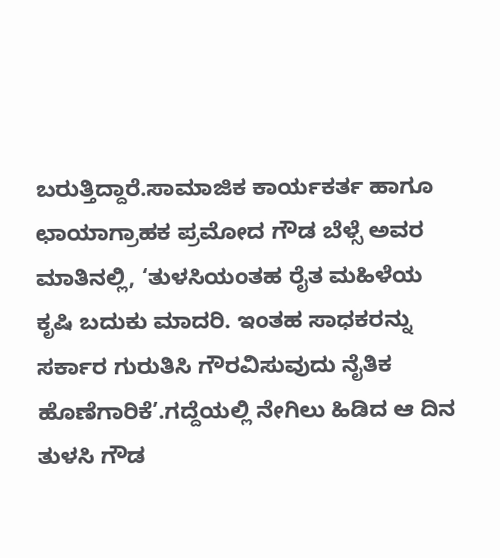ಬರುತ್ತಿದ್ದಾರೆ.ಸಾಮಾಜಿಕ ಕಾರ್ಯಕರ್ತ ಹಾಗೂ ಛಾಯಾಗ್ರಾಹಕ ಪ್ರಮೋದ ಗೌಡ ಬೆಳ್ಸೆ ಅವರ ಮಾತಿನಲ್ಲಿ, ‘ತುಳಸಿಯಂತಹ ರೈತ ಮಹಿಳೆಯ ಕೃಷಿ ಬದುಕು ಮಾದರಿ. ಇಂತಹ ಸಾಧಕರನ್ನು ಸರ್ಕಾರ ಗುರುತಿಸಿ ಗೌರವಿಸುವುದು ನೈತಿಕ ಹೊಣೆಗಾರಿಕೆ’.ಗದ್ದೆಯಲ್ಲಿ ನೇಗಿಲು ಹಿಡಿದ ಆ ದಿನ ತುಳಸಿ ಗೌಡ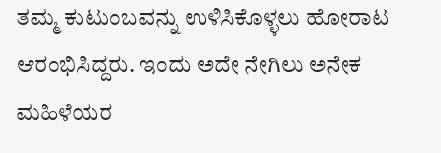ತಮ್ಮ ಕುಟುಂಬವನ್ನು ಉಳಿಸಿಕೊಳ್ಳಲು ಹೋರಾಟ ಆರಂಭಿಸಿದ್ದರು. ಇಂದು ಅದೇ ನೇಗಿಲು ಅನೇಕ ಮಹಿಳೆಯರ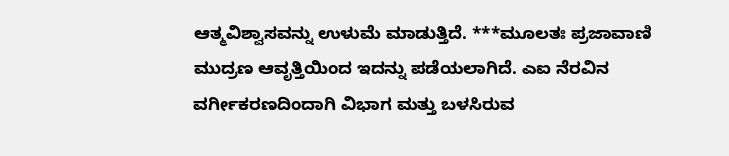ಆತ್ಮವಿಶ್ವಾಸವನ್ನು ಉಳುಮೆ ಮಾಡುತ್ತಿದೆ. ***ಮೂಲತಃ ಪ್ರಜಾವಾಣಿ ಮುದ್ರಣ ಆವೃತ್ತಿಯಿಂದ ಇದನ್ನು ಪಡೆಯಲಾಗಿದೆ. ಎಐ ನೆರವಿನ ವರ್ಗೀಕರಣದಿಂದಾಗಿ ವಿಭಾಗ ಮತ್ತು ಬಳಸಿರುವ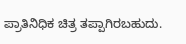ಪ್ರಾತಿನಿಧಿಕ ಚಿತ್ರ ತಪ್ಪಾಗಿರಬಹುದು.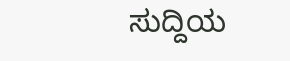ಸುದ್ದಿಯ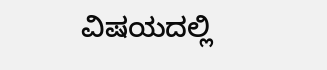ವಿಷಯದಲ್ಲಿ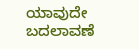ಯಾವುದೇ ಬದಲಾವಣೆ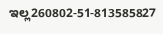ಇಲ್ಲ260802-51-813585827